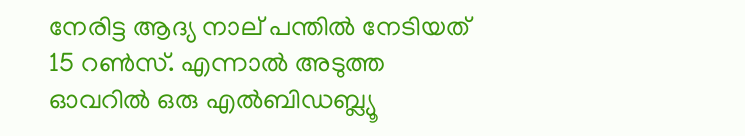നേരിട്ട ആദ്യ നാല് പന്തില്‍ നേടിയത് 15 റണ്‍സ്. എന്നാല്‍ അടുത്ത ഓവറില്‍ ഒരു എല്‍ബിഡബ്ല്യൂ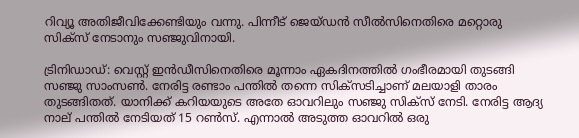റിവ്യൂ അതിജീവിക്കേണ്ടിയും വന്നു. പിന്നീട് ജെയ്ഡന്‍ സീല്‍സിനെതിരെ മറ്റൊരു സിക്‌സ് നേടാനും സഞ്ജുവിനായി.

ട്രിനിഡാഡ്: വെസ്റ്റ് ഇന്‍ഡീസിനെതിരെ മൂന്നാം ഏകദിനത്തില്‍ ഗംഭീരമായി തുടങ്ങി സഞ്ജു സാംസണ്‍. നേരിട്ട രണ്ടാം പന്തില്‍ തന്നെ സിക്‌സടിച്ചാണ് മലയാളി താരം തുടങ്ങിതത്. യാനിക്ക് കറിയയുടെ അതേ ഓവറിലും സഞ്ജു സിക്‌സ് നേടി. നേരിട്ട ആദ്യ നാല് പന്തില്‍ നേടിയത് 15 റണ്‍സ്. എന്നാല്‍ അടുത്ത ഓവറില്‍ ഒരു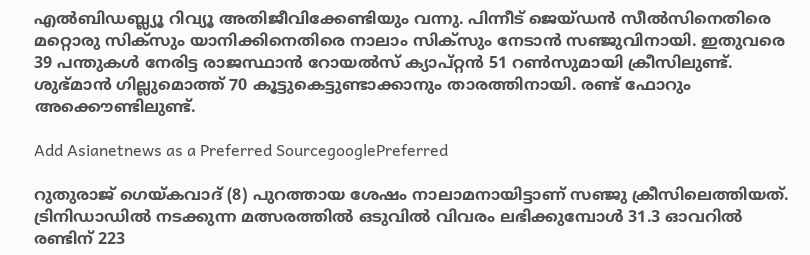എല്‍ബിഡബ്ല്യൂ റിവ്യൂ അതിജീവിക്കേണ്ടിയും വന്നു. പിന്നീട് ജെയ്ഡന്‍ സീല്‍സിനെതിരെ മറ്റൊരു സിക്‌സും യാനിക്കിനെതിരെ നാലാം സിക്സും നേടാന്‍ സഞ്ജുവിനായി. ഇതുവരെ 39 പന്തുകള്‍ നേരിട്ട രാജസ്ഥാന്‍ റോയല്‍സ് ക്യാപ്റ്റന്‍ 51 റണ്‍സുമായി ക്രീസിലുണ്ട്. ശുഭ്മാന്‍ ഗില്ലുമൊത്ത് 70 കൂട്ടുകെട്ടുണ്ടാക്കാനും താരത്തിനായി. രണ്ട് ഫോറും അക്കൌണ്ടിലുണ്ട്.

Add Asianetnews as a Preferred SourcegooglePreferred

റുതുരാജ് ഗെയ്കവാദ് (8) പുറത്തായ ശേഷം നാലാമനായിട്ടാണ് സഞ്ജു ക്രീസിലെത്തിയത്. ട്രിനിഡാഡില്‍ നടക്കുന്ന മത്സരത്തില്‍ ഒടുവില്‍ വിവരം ലഭിക്കുമ്പോള്‍ 31.3 ഓവറില്‍ രണ്ടിന് 223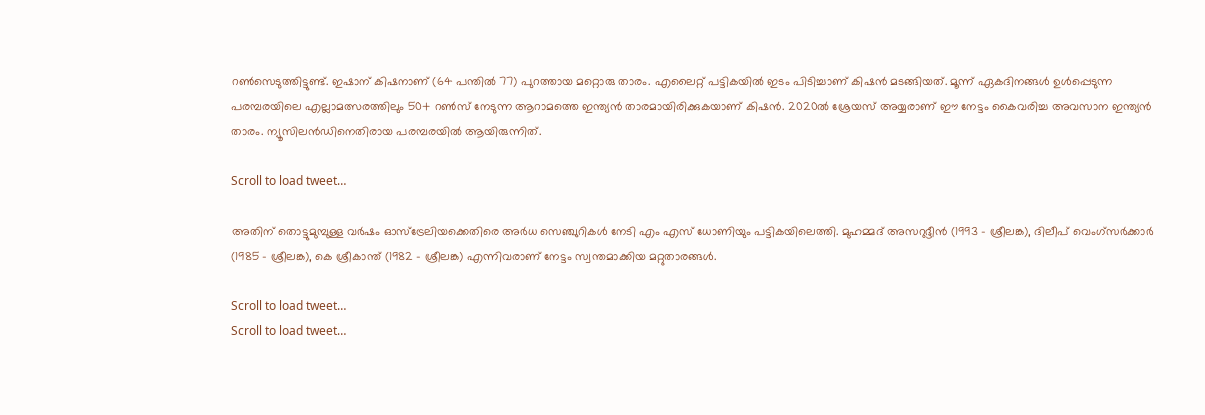റണ്‍സെടുത്തിട്ടുണ്ട്. ഇഷാന് കിഷനാണ് (64 പന്തില്‍ 77) പുറത്തായ മറ്റൊരു താരം. എലൈറ്റ് പട്ടികയില്‍ ഇടം പിടിച്ചാണ് കിഷന്‍ മടങ്ങിയത്. മൂന്ന് ഏകദിനങ്ങള്‍ ഉള്‍പ്പെടുന്ന പരമ്പരയിലെ എല്ലാമത്സരത്തിലും 50+ റണ്‍സ് നേടുന്ന ആറാമത്തെ ഇന്ത്യന്‍ താരമായിരിക്കുകയാണ് കിഷന്‍. 2020ല്‍ ശ്രേയസ് അയ്യരാണ് ഈ നേട്ടം കൈവരിച്ച അവസാന ഇന്ത്യന്‍ താരം. ന്യൂസിലന്‍ഡിനെതിരായ പരമ്പരയില്‍ ആയിരുന്നിത്.

Scroll to load tweet…

അതിന് തൊട്ടുമുമ്പുള്ള വര്‍ഷം ഓസ്‌ട്രേലിയക്കെതിരെ അര്‍ധ സെഞ്ചുറികള്‍ നേടി എം എസ് ധോണിയും പട്ടികയിലെത്തി. മുഹമ്മദ് അസറുദ്ദീന്‍ (1993 - ശ്രീലങ്ക), ദിലീപ് വെംഗ്‌സര്‍ക്കാര്‍ (1985 - ശ്രീലങ്ക), കെ ശ്രീകാന്ത് (1982 - ശ്രീലങ്ക) എന്നിവരാണ് നേട്ടം സ്വന്തമാക്കിയ മറ്റുതാരങ്ങള്‍.

Scroll to load tweet…
Scroll to load tweet…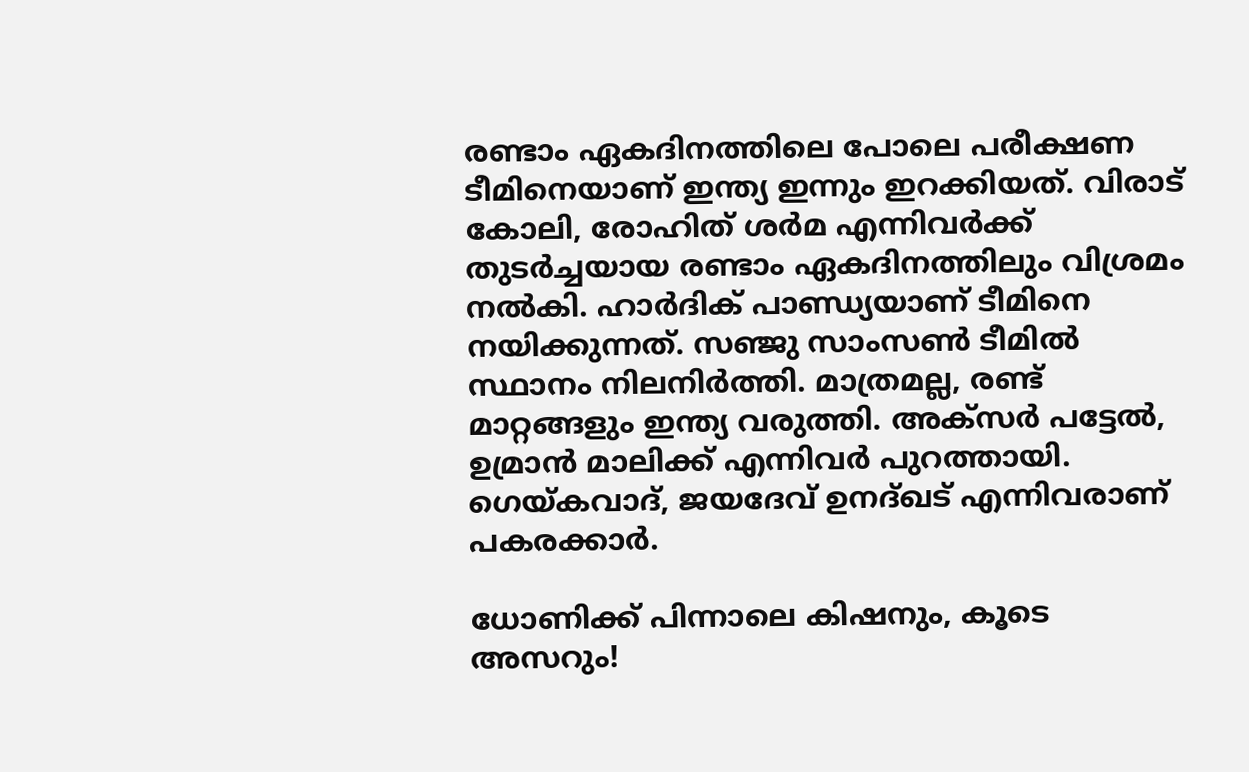രണ്ടാം ഏകദിനത്തിലെ പോലെ പരീക്ഷണ ടീമിനെയാണ് ഇന്ത്യ ഇന്നും ഇറക്കിയത്. വിരാട് കോലി, രോഹിത് ശര്‍മ എന്നിവര്‍ക്ക് തുടര്‍ച്ചയായ രണ്ടാം ഏകദിനത്തിലും വിശ്രമം നല്‍കി. ഹാര്‍ദിക് പാണ്ഡ്യയാണ് ടീമിനെ നയിക്കുന്നത്. സഞ്ജു സാംസണ്‍ ടീമില്‍ സ്ഥാനം നിലനിര്‍ത്തി. മാത്രമല്ല, രണ്ട് മാറ്റങ്ങളും ഇന്ത്യ വരുത്തി. അക്‌സര്‍ പട്ടേല്‍, ഉമ്രാന്‍ മാലിക്ക് എന്നിവര്‍ പുറത്തായി. ഗെയ്കവാദ്, ജയദേവ് ഉനദ്ഖട് എന്നിവരാണ് പകരക്കാര്‍.

ധോണിക്ക് പിന്നാലെ കിഷനും, കൂടെ അസറും!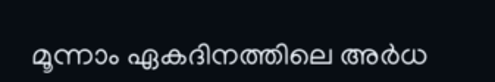മൂന്നാം ഏകദിനത്തിലെ അര്‍ധ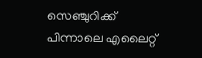സെഞ്ചുറിക്ക് പിന്നാലെ എലൈറ്റ്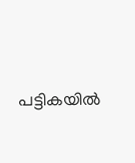പട്ടികയില്‍